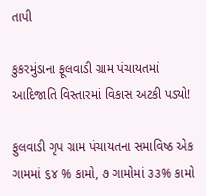તાપી

કુકરમુંડાના ફૂલવાડી ગ્રામ પંચાયતમાં આદિજાતિ વિસ્તારમાં વિકાસ અટકી પડ્યો!

ફુલવાડી ગૃપ ગ્રામ પંચાયતના સમાવિષ્ઠ એક ગામમાં ૬૪ % કામો, ૭ ગામોમાં ૩૩% કામો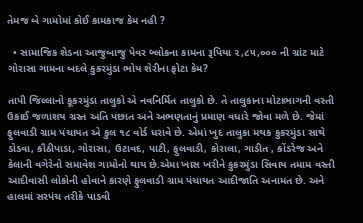તેમજ બે ગામોમાં કોઈ કામકાજ કેમ નહી ?

  • સામાજિક શેડના આજુબાજુ‌ પેવર બ્લોકના કામના રૂપિયા ૨,૮૫,૦૦૦ ની ગ્રાંટ માટે ગોરાસા ગામના બદલે કુકરમુંડા ભોય શેરીના ફોટા કેમ?

તાપી જિલ્લાનો કૂકરમુંડા તાલુકો એ નવનિર્મિત તાલુકો છે. તે તાલુકાના મોટાભાગની વસ્તી ઉકાઈ જળાશય ગ્રસ્ત અતિ પછાત અને અભણતાનું પ્રમાણ વધારે જોવા મળે છે. જેમાં ફુલવાડી ગ્રામ પંચાયત એ કુલ ૧૮ વોર્ડ ધરાવે છે. એમાં ખુદ તાલુકા મથક કુકરમુંડા સાથે ડોડવા, કૌઠીપાડા, ગોરાસા, ઉટાવદ, પાટી, ફુલવાડી, કોરાલા, ગાડીત , કોંડરેજ અને કેલાની વગેરેનો સમાવેશ ગામોનો થાય છે.એમા ખાસ ખરીને કુકરમુંડા સિવાય તમામ વસ્તી આદીવાસી લોકોની હોવાને કારણે ફુલવાડી ગ્રામ પંચાયત આદીજાતિ અનામત છે. અને હાલમાં સરપંચ તરીકે પાડવી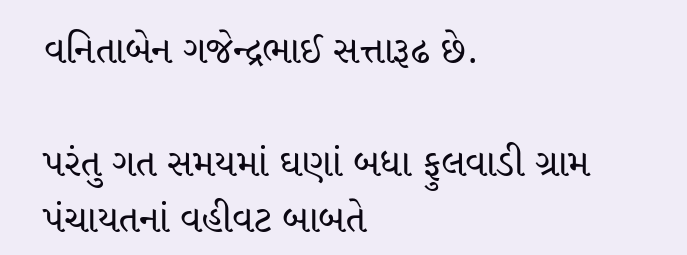વનિતાબેન ગજેન્દ્રભાઈ સત્તારૂઢ છે.

પરંતુ ગત સમયમાં ઘણાં બધા ફુલવાડી ગ્રામ પંચાયતનાં વહીવટ બાબતે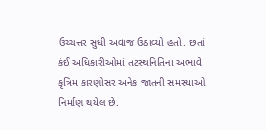ઉચ્ચત્તર સુધી અવાજ ઉઠાવ્યો હતો. છતાં કંઈ અધિકારીઓમાં તટસ્થનિતિના અભાવે કૃત્રિમ કારણોસર અનેક જાતની સમસ્યાઓ નિર્માણ થયેલ છે.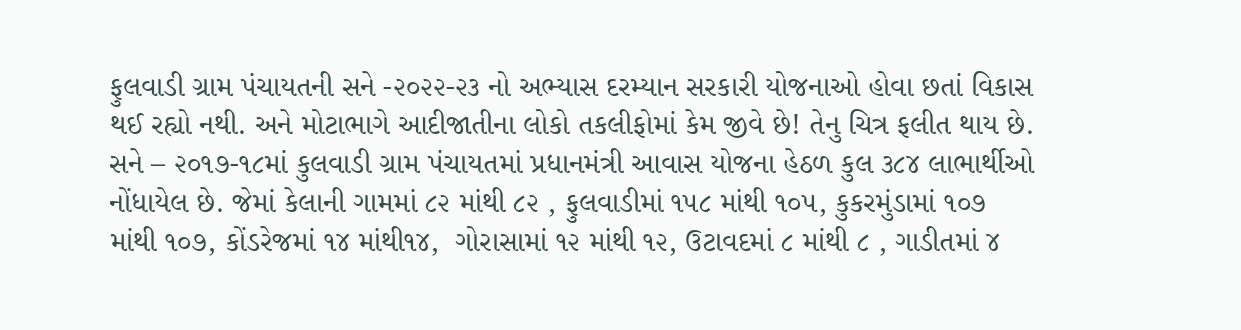ફુલવાડી ગ્રામ પંચાયતની સને -૨૦૨૨-૨૩ નો અભ્યાસ દરમ્યાન સરકારી યોજનાઓ હોવા છતાં વિકાસ થઈ રહ્યો નથી. અને મોટાભાગે આદીજાતીના લોકો તકલીફોમાં કેમ જીવે છે! તેનુ ચિત્ર ફલીત થાય છે. સને – ૨૦૧૭-૧૮માં કુલવાડી ગ્રામ પંચાયતમાં પ્રધાનમંત્રી આવાસ યોજના હેઠળ કુલ ૩૮૪ લાભાર્થીઓ નોંધાયેલ છે. જેમાં કેલાની ગામમાં ૮૨ માંથી ૮૨ , ફુલવાડીમાં ૧૫૮ માંથી ૧૦૫, કુકરમુંડામાં ૧૦૭ માંથી ૧૦૭, કોંડરેજમાં ૧૪ માંથી૧૪,  ગોરાસામાં ૧૨ માંથી ૧૨, ઉટાવદમાં ૮ માંથી ૮ , ગાડીતમાં ૪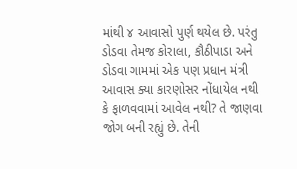માંથી ૪‌ આવાસો પુર્ણ થયેલ છે. પરંતુ ડોડવા તેમજ કોરાલા, કૌઠીપાડા અને ડોડવા ગામમાં એક પણ પ્રધાન મંત્રી આવાસ ક્યા કારણોસર નોંધાયેલ નથી કે ફાળવવામાં આવેલ નથી? તે જાણવા જોગ બની રહ્યું છે. તેની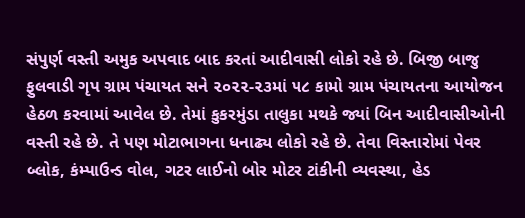સંપુર્ણ વસ્તી અમુક અપવાદ બાદ કરતાં આદીવાસી લોકો રહે છે. બિજી બાજુ ફુલવાડી ગૃપ ગ્રામ પંચાયત સને ૨૦૨૨-૨૩માં ૫૮ કામો ગ્રામ પંચાયતના આયોજન હેઠળ કરવામાં આવેલ છે. તેમાં કુકરમુંડા તાલુકા મથકે જ્યાં બિન આદીવાસીઓની વસ્તી રહે છે. તે પણ મોટાભાગના ધનાઢ્ય લોકો રહે છે. તેવા વિસ્તારોમાં પેવર બ્લોક, કંમ્પાઉન્ડ વોલ, ગટર લાઈનો બોર મોટર ટાંકીની વ્યવસ્થા, હેડ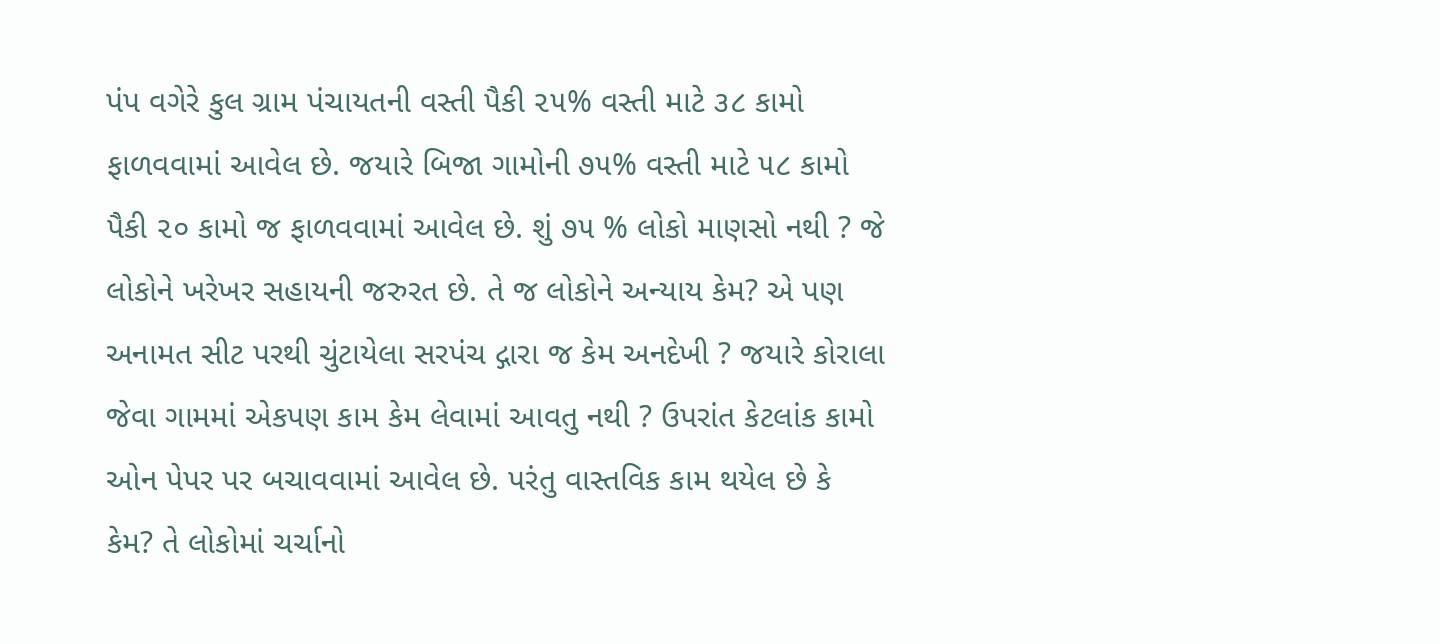પંપ વગેરે કુલ ગ્રામ પંચાયતની વસ્તી પૈકી ૨૫% વસ્તી માટે ૩૮ કામો ફાળવવામાં આવેલ છે. જયારે બિજા ગામોની ૭૫% વસ્તી માટે ૫૮ કામો પૈકી ૨૦ કામો જ ફાળવવામાં આવેલ છે. શું ૭૫ % લોકો માણસો નથી ? જે લોકોને ખરેખર સહાયની જરુરત છે. તે જ લોકોને અન્યાય કેમ? એ પણ અનામત સીટ પરથી ચુંટાયેલા ‌સરપંચ દ્ગારા જ કેમ અનદેખી ? જયારે કોરાલા જેવા ગામમાં એકપણ કામ કેમ લેવામાં આવતુ નથી ? ઉપરાંત કેટલાંક કામો ઓન પેપર પર બચાવવામાં આવેલ છે. પરંતુ વાસ્તવિક કામ થયેલ છે કે કેમ? તે લોકોમાં ચર્ચાનો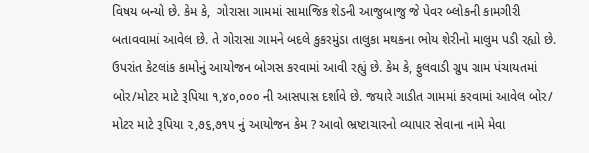વિષય બન્યો છે. કેમ કે,  ગોરાસા ગામમાં સામાજિક શેડની આજુબાજુ જે પેવર બ્લોકની કામગીરી બતાવવામાં આવેલ છે. તે ગોરાસા ગામને બદલે કુકરમુંડા તાલુકા મથકના ભોય શેરીનો માલુમ પડી રહ્યો છે. ઉપરાંત કેટલાંક કામોનું આયોજન બોગસ કરવામાં આવી રહ્યું છે. કેમ કે, ફુલવાડી ગ્રુપ ગ્રામ પંચાયતમાં બોર/મોટર માટે રૂપિયા ૧,૪૦,૦૦૦ ની આસપાસ દર્શાવે છે. જયારે ગાડીત ગામમાં કરવામાં આવેલ બોર/ મોટર માટે રૂપિયા ૨,૭૬,૭૧૫ નું આયોજન કેમ ? આવો ભ્રષ્ટાચારનો વ્યાપાર સેવાના નામે મેવા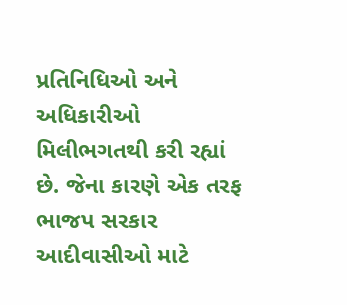પ્રતિનિધિઓ અને અધિકારીઓ મિલીભગતથી કરી રહ્યાં છે. જેના કારણે એક તરફ ભાજપ સરકાર આદીવાસીઓ માટે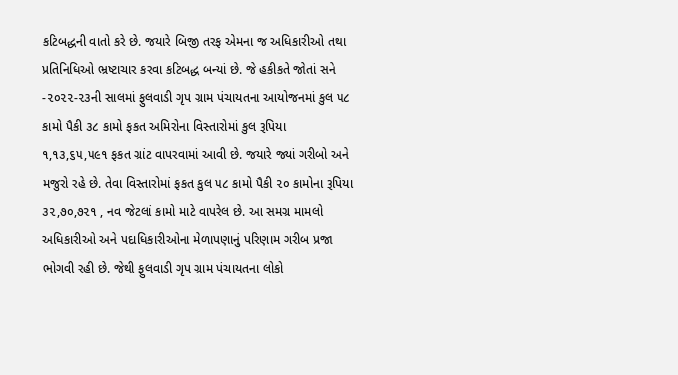કટિબદ્ધની વાતો કરે છે. જયારે બિજી તરફ એમના જ અધિકારીઓ તથા પ્રતિનિધિઓ ભ્રષ્ટાચાર કરવા કટિબદ્ધ બન્યાં છે. જે‌ હકીકતે જોતાં સને -૨૦૨૨-૨૩ની સાલમાં ફુલવાડી ગૃપ ગ્રામ પંચાયતના આયોજનમાં કુલ ૫૮ કામો પૈકી ૩૮ કામો ફકત અમિરોના વિસ્તારોમાં કુલ રૂપિયા ૧,૧૩,૬૫,૫૯૧ ફકત ગ્રાંટ વાપરવામાં આવી છે. જયારે જ્યાં ગરીબો‌ અને મજુરો રહે છે. તેવા વિસ્તારોમાં ફકત કુલ ૫૮ કામો પૈકી ૨૦ કામોના રૂપિયા ૩૨,૭૦,૭૨૧ , નવ જેટલાં કામો માટે વાપરેલ છે. આ સમગ્ર મામલો અધિકારીઓ અને પદાધિકારીઓના મેળાપણાનું પરિણામ ‌ગરીબ પ્રજા ભોગવી રહી છે‌. જેથી ફુલવાડી ગૃપ ગ્રામ પંચાયતના લોકો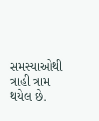સમસ્યાઓથી ત્રાહી ત્રામ થયેલ છે.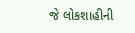જે ‌લોકશાહીની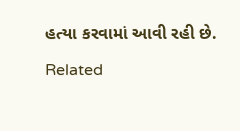હત્યા કરવામાં આવી રહી છે.

Related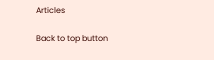Articles

Back to top button